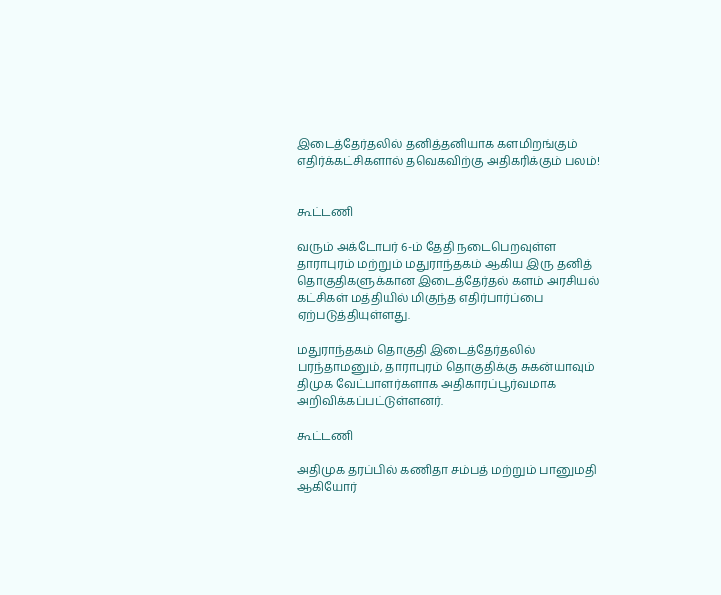இடைத்தேர்தலில் தனித்தனியாக களமிறங்கும் எதிர்க்கட்சிகளால் தவெகவிற்கு அதிகரிக்கும் பலம்!


கூட்டணி

வரும் அக்டோபர் 6-ம் தேதி நடைபெறவுள்ள தாராபுரம் மற்றும் மதுராந்தகம் ஆகிய இரு தனித் தொகுதிகளுக்கான இடைத்தேர்தல் களம் அரசியல் கட்சிகள் மத்தியில் மிகுந்த எதிர்பார்ப்பை ஏற்படுத்தியுள்ளது.

மதுராந்தகம் தொகுதி இடைத்தேர்தலில் பரந்தாமனும், தாராபுரம் தொகுதிக்கு சுகன்யாவும் திமுக வேட்பாளர்களாக அதிகாரப்பூர்வமாக அறிவிக்கப்பட்டுள்ளனர்.

கூட்டணி

அதிமுக தரப்பில் கணிதா சம்பத் மற்றும் பானுமதி ஆகியோர்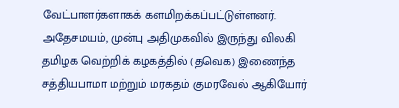வேட்பாளர்களாகக் களமிறக்கப்பட்டுள்ளனர். அதேசமயம், முன்பு அதிமுகவில் இருந்து விலகி தமிழக வெற்றிக் கழகத்தில் (தவெக) இணைந்த சத்தியபாமா மற்றும் மரகதம் குமரவேல் ஆகியோர்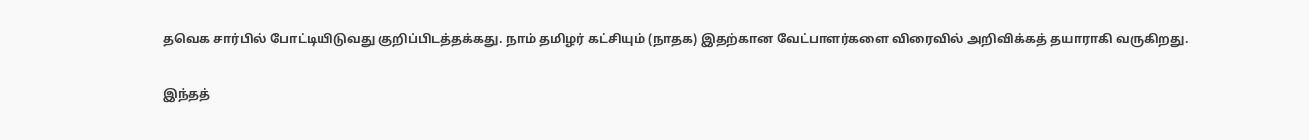தவெக சார்பில் போட்டியிடுவது குறிப்பிடத்தக்கது. நாம் தமிழர் கட்சியும் (நாதக) இதற்கான வேட்பாளர்களை விரைவில் அறிவிக்கத் தயாராகி வருகிறது.

இந்தத்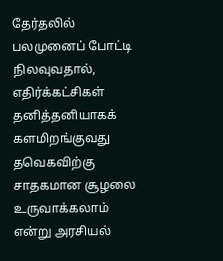தேர்தலில் பலமுனைப் போட்டி நிலவுவதால், எதிர்க்கட்சிகள் தனித்தனியாகக் களமிறங்குவது தவெகவிற்கு சாதகமான சூழலை உருவாக்கலாம் என்று அரசியல்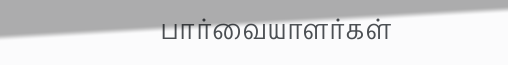பார்வையாளர்கள்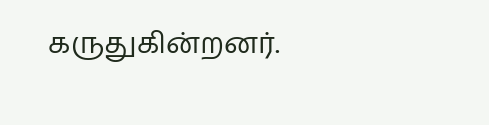கருதுகின்றனர்.